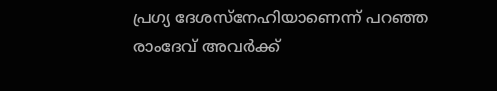പ്രഗ്യ ദേശസ്നേഹിയാണെന്ന് പറഞ്ഞ രാംദേവ് അവര്‍ക്ക്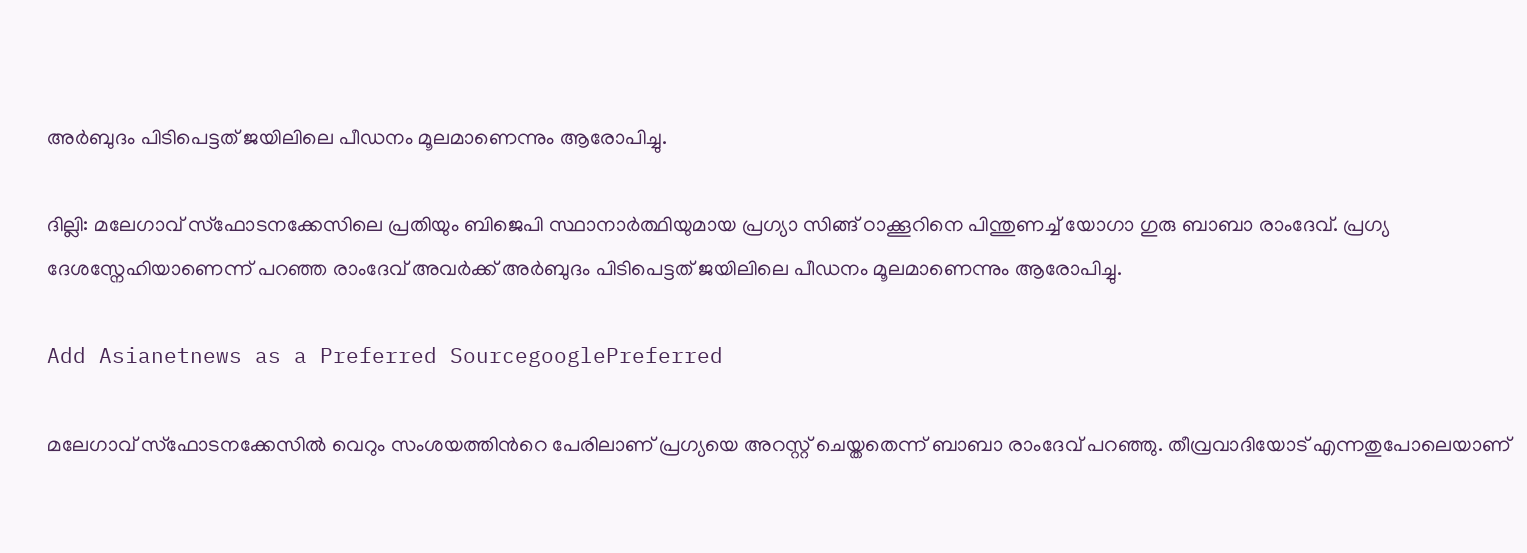അര്‍ബുദം പിടിപെട്ടത് ജയിലിലെ പീഡനം മൂലമാണെന്നും ആരോപിച്ചു.

ദില്ലി: മലേഗാവ് സ്ഫോടനക്കേസിലെ പ്രതിയും ബിജെപി സ്ഥാനാര്‍ത്ഥിയുമായ പ്രഗ്യാ സിങ്ങ് ഠാക്കൂറിനെ പിന്തുണച്ച് യോഗാ ഗുരു ബാബാ രാംദേവ്. പ്രഗ്യ ദേശസ്നേഹിയാണെന്ന് പറഞ്ഞ രാംദേവ് അവര്‍ക്ക് അര്‍ബുദം പിടിപെട്ടത് ജയിലിലെ പീഡനം മൂലമാണെന്നും ആരോപിച്ചു.

Add Asianetnews as a Preferred SourcegooglePreferred

മലേഗാവ് സ്ഫോടനക്കേസില്‍ വെറും സംശയത്തിന്‍റെ പേരിലാണ് പ്രഗ്യയെ അറസ്റ്റ് ചെയ്തതെന്ന് ബാബാ രാംദേവ് പറഞ്ഞു. തീവ്രവാദിയോട് എന്നതുപോലെയാണ്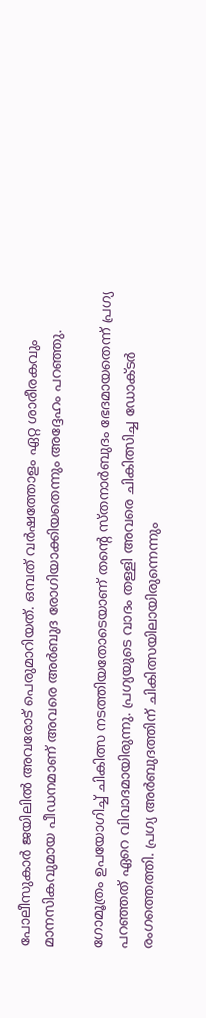പോലീസുകാര്‍ ജയിലില്‍ അവരോട് പെരുമാറിയത്. ഒമ്പത് വര്‍ഷത്തോളം ഏറ്റ ശാരീരകവും മാനസികവുമായ പീഡനമാണ് അവരെ അര്‍ബുദ രോഗിയാക്കിയതെന്നും അദ്ദേഹം പറഞ്ഞു.

ഗോമൂത്രം ഉപയോഗിച്ച് ചികിത്സ നടത്തിയതോടെയാണ് തന്‍റെ സ്തനാര്‍ബുദം ഭേദമായതെന്ന് പ്രഗ്യ പറഞ്ഞത് ഏറെ വിവാദമായിരുന്നു. പ്രഗ്യയുടെ വാദം തള്ളി അവരെ ചികിത്സിച്ച ഡോക്ടര്‍ രംഗത്തെത്തി. പ്രഗ്യ അര്‍ബുദത്തിന് ചികിത്സയിലായിരുന്നെന്നും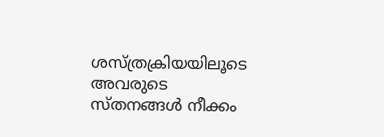ശസ്ത്രക്രിയയിലൂടെ അവരുടെ സ്തനങ്ങള്‍ നീക്കം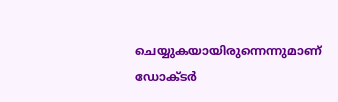ചെയ്യുകയായിരുന്നെന്നുമാണ് ഡോക്ടര്‍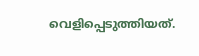വെളിപ്പെടുത്തിയത്.